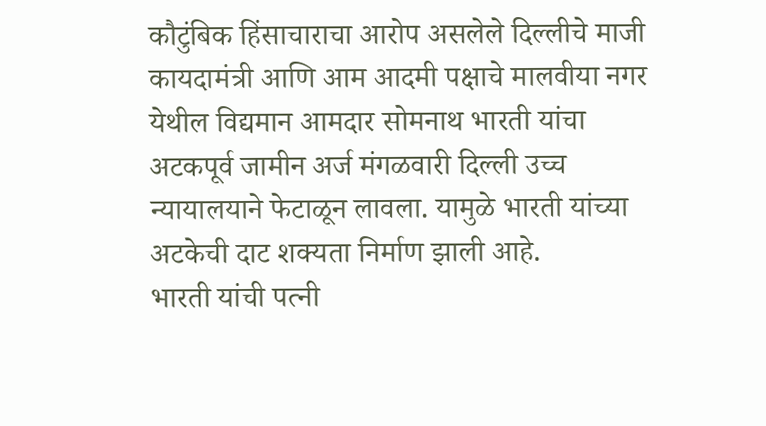कौटुंबिक हिंसाचाराचा आरोप असलेले दिल्लीचे माजी कायदामंत्री आणि आम आदमी पक्षाचे मालवीया नगर येथील विद्यमान आमदार सोमनाथ भारती यांचा अटकपूर्व जामीन अर्ज मंगळवारी दिल्ली उच्च न्यायालयाने फेटाळून लावला. यामुळे भारती यांच्या अटकेची दाट शक्यता निर्माण झाली आहे.
भारती यांची पत्नी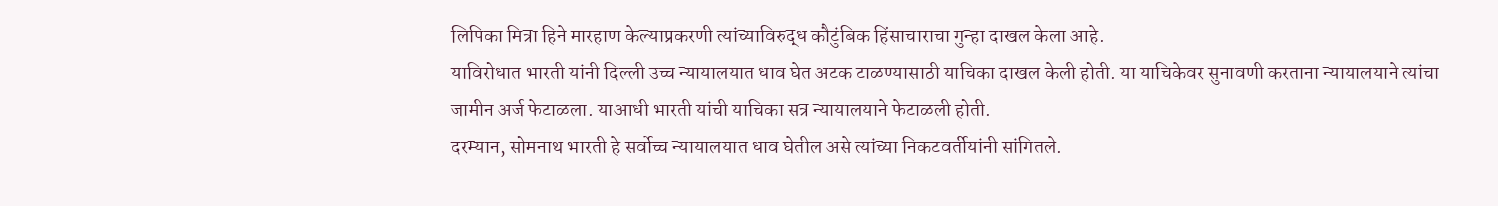लिपिका मित्रा हिने मारहाण केल्याप्रकरणी त्यांच्याविरुद्ध कौटुंबिक हिंसाचाराचा गुन्हा दाखल केला आहे.
याविरोधात भारती यांनी दिल्ली उच्च न्यायालयात धाव घेत अटक टाळण्यासाठी याचिका दाखल केली होती. या याचिकेवर सुनावणी करताना न्यायालयाने त्यांचा जामीन अर्ज फेटाळला. याआधी भारती यांची याचिका सत्र न्यायालयाने फेटाळली होती.
दरम्यान, सोमनाथ भारती हे सर्वोच्च न्यायालयात धाव घेतील असे त्यांच्या निकटवर्तीयांनी सांगितले.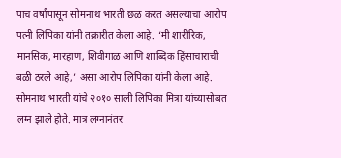पाच वर्षांपासून सोमनाथ भारती छळ करत असल्याचा आरोप पत्नी लिपिका यांनी तक्रारीत केला आहे. ‘मी शारीरिक, मानसिक, मारहाण, शिवीगाळ आणि शाब्दिक हिंसाचाराची बळी ठरले आहे,’ असा आरोप लिपिका यांनी केला आहे.
सोमनाथ भारती यांचे २०१० साली लिपिका मित्रा यांच्यासोबत लग्न झाले होते. मात्र लग्नानंतर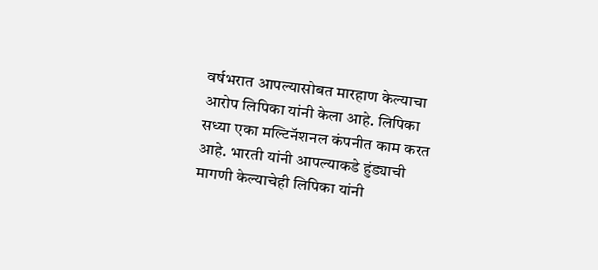वर्षभरात आपल्यासोबत मारहाण केल्याचा आरोप लिपिका यांनी केला आहे. लिपिका सध्या एका मल्टिनॅशनल कंपनीत काम करत आहे. भारती यांनी आपल्याकडे हुंड्याची मागणी केल्याचेही लिपिका यांनी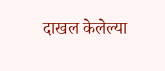दाखल केलेल्या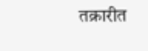तक्रारीत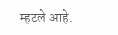म्हटले आहे.